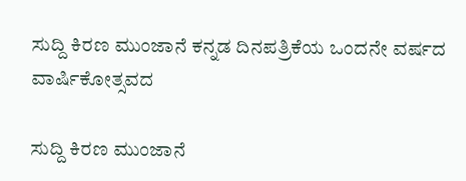ಸುದ್ದಿ ಕಿರಣ ಮುಂಜಾನೆ ಕನ್ನಡ ದಿನಪತ್ರಿಕೆಯ ಒಂದನೇ ವರ್ಷದ ವಾರ್ಷಿಕೋತ್ಸವದ

ಸುದ್ದಿ ಕಿರಣ ಮುಂಜಾನೆ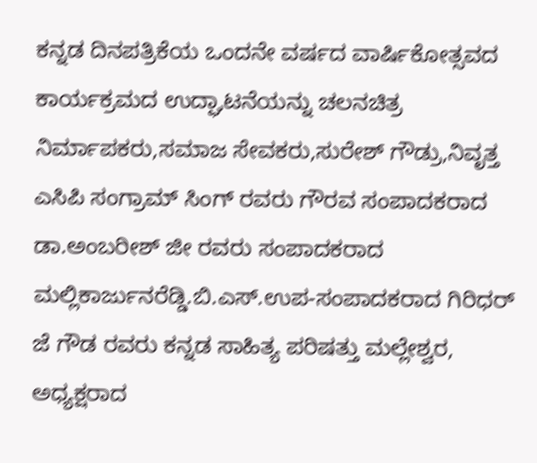ಕನ್ನಡ ದಿನಪತ್ರಿಕೆಯ ಒಂದನೇ ವರ್ಷದ ವಾರ್ಷಿಕೋತ್ಸವದ ಕಾರ್ಯಕ್ರಮದ ಉದ್ಘಾಟನೆಯನ್ನು ಚಲನಚಿತ್ರ ನಿರ್ಮಾಪಕರು,ಸಮಾಜ ಸೇವಕರು,ಸುರೇಶ್ ಗೌಡ್ರು,ನಿವೃತ್ತ ಎಸಿಪಿ ಸಂಗ್ರಾಮ್ ಸಿಂಗ್ ರವರು ಗೌರವ ಸಂಪಾದಕರಾದ ಡಾ.ಅಂಬರೀಶ್ ಜೀ ರವರು ಸಂಪಾದಕರಾದ ಮಲ್ಲಿಕಾರ್ಜುನರೆಡ್ಡಿ.ಬಿ.ಎಸ್.ಉಪ-ಸಂಪಾದಕರಾದ ಗಿರಿಧರ್ ಜೆ ಗೌಡ ರವರು ಕನ್ನಡ ಸಾಹಿತ್ಯ ಪರಿಷತ್ತು ಮಲ್ಲೇಶ್ವರ, ಅಧ್ಯಕ್ಷರಾದ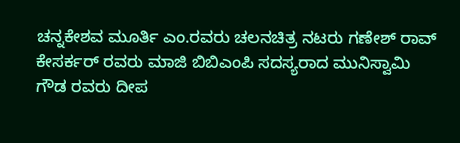ಚನ್ನಕೇಶವ ಮೂರ್ತಿ ಎಂ.ರವರು ಚಲನಚಿತ್ರ ನಟರು ಗಣೇಶ್ ರಾವ್ ಕೇಸರ್ಕರ್ ರವರು ಮಾಜಿ ಬಿಬಿಎಂಪಿ ಸದಸ್ಯರಾದ ಮುನಿಸ್ವಾಮಿ ಗೌಡ ರವರು ದೀಪ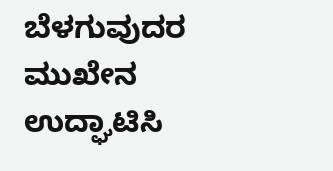ಬೆಳಗುವುದರ ಮುಖೇನ ಉದ್ಘಾಟಿಸಿ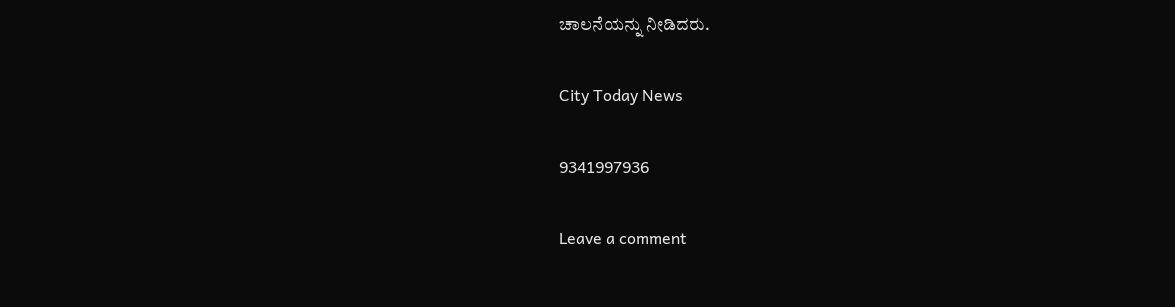ಚಾಲನೆಯನ್ನು ನೀಡಿದರು.

City Today News

9341997936

Leave a comment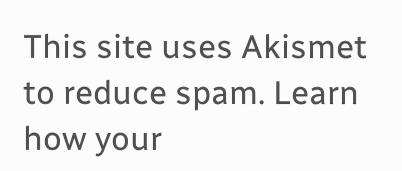This site uses Akismet to reduce spam. Learn how your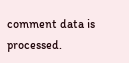comment data is processed.